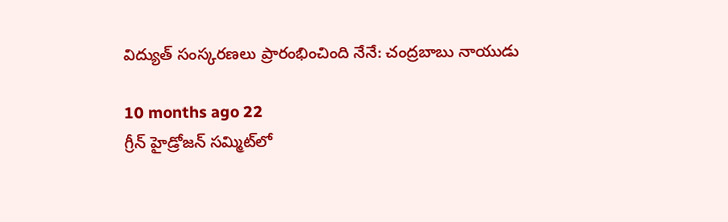విద్యుత్ సంస్కరణలు ప్రారంభించింది నేనే: చంద్రబాబు నాయుడు

10 months ago 22
గ్రీన్ హైడ్రోజన్ సమ్మిట్‌లో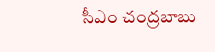సీఎం చంద్రబాబు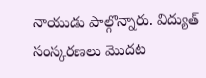నాయుడు పాల్గొన్నారు. విద్యుత్ సంస్కరణలు మొదట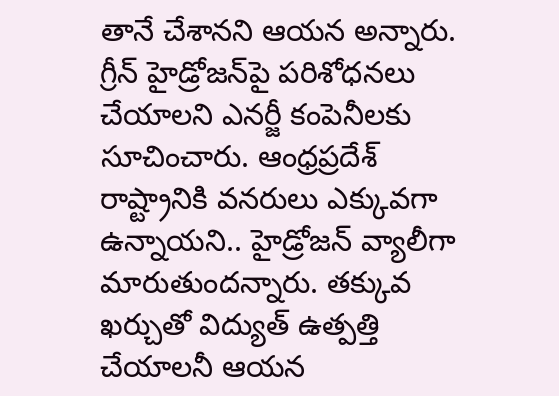తానే చేశానని ఆయన అన్నారు. గ్రీన్ హైడ్రోజన్‌పై పరిశోధనలు చేయాలని ఎనర్జీ కంపెనీలకు సూచించారు. ఆంధ్రప్రదేశ్ రాష్ట్రానికి వనరులు ఎక్కువగా ఉన్నాయని.. హైడ్రోజన్ వ్యాలీగా మారుతుందన్నారు. తక్కువ ఖర్చుతో విద్యుత్ ఉత్పత్తి చేయాలనీ ఆయన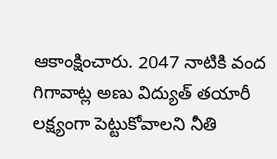ఆకాంక్షించారు. 2047 నాటికి వంద గిగావాట్ల అణు విద్యుత్ తయారీ లక్ష్యంగా పెట్టుకోవాలని నీతి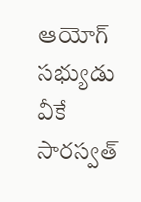ఆయోగ్ సభ్యుడు వీకే సారస్వత్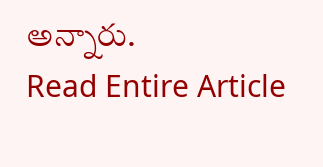అన్నారు.
Read Entire Article